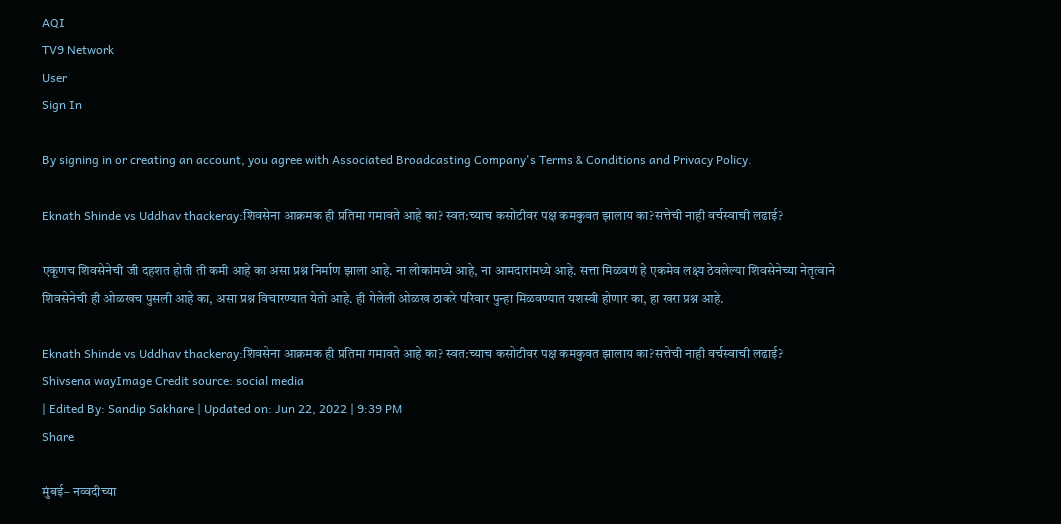AQI
TV9 Network
User
Sign In

By signing in or creating an account, you agree with Associated Broadcasting Company's Terms & Conditions and Privacy Policy.

Eknath Shinde vs Uddhav thackeray:शिवसेना आक्रमक ही प्रतिमा गमावते आहे का? स्वत:च्याच कसोटीवर पक्ष कमकुवत झालाय का?सत्तेची नाही वर्चस्वाची लढाई?

एकूणच शिवसेनेची जी दहशत होती ती कमी आहे का असा प्रश्न निर्माण झाला आहे. ना लोकांमध्ये आहे, ना आमदारांमध्ये आहे. सत्ता मिळवणं हे एकमेव लक्ष्य ठेवलेल्या शिवसेनेच्या नेतृत्वाने शिवसेनेची ही ओळखच पुसली आहे का, असा प्रश्न विचारण्यात येतो आहे. ही गेलेली ओळख ठाकरे परिवार पुन्हा मिळवण्यात यशस्वी होणार का, हा खरा प्रश्न आहे.

Eknath Shinde vs Uddhav thackeray:शिवसेना आक्रमक ही प्रतिमा गमावते आहे का? स्वत:च्याच कसोटीवर पक्ष कमकुवत झालाय का?सत्तेची नाही वर्चस्वाची लढाई?
Shivsena wayImage Credit source: social media
| Edited By: Sandip Sakhare | Updated on: Jun 22, 2022 | 9:39 PM
Share

मुंबई– नव्वदीच्या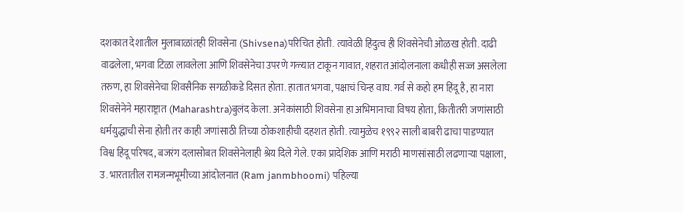दशकात देशातील मुलाबाळांतही शिवसेना (Shivsena)परिचित होती. त्यावेळी हिंदुत्व ही शिवसेनेची ओळख होती. दाढी वाढलेला, भगवा टिळा लावलेला आणि शिवसेनेचा उपरणे गळ्यात टाकून गावात, शहरात आंदोलनाला कधीही सज्ज असलेला तरुण, हा शिवसेनेचा शिवसैनिक सगळीकडे दिसत होता. हातात भगवा, पक्षाचं चिन्ह वाघ. गर्व से कहो हम हिंदू है, हा नारा शिवसेनेने महाराष्ट्रात (Maharashtra)बुलंद केला. अनेकांसाठी शिवसेना हा अभिमानाचा विषय होता, कितीतरी जणांसाठी धर्मयुद्धाची सेना होती तर काही जणांसाठी तिच्या ठोकशाहीची दहशत होती. त्यामुळेच १९९२ साली बाबरी ढाचा पाडण्यात विश्व हिंदू परिषद, बजरंग दलासोबत शिवसेनेलाही श्रेय दिले गेले. एका प्रादेशिक आणि मराठी माणसांसाठी लढणाऱ्या पक्षाला, उ. भारतातील रामजन्मभूमीच्या आंदोलनात (Ram janmbhoomi) पहिल्या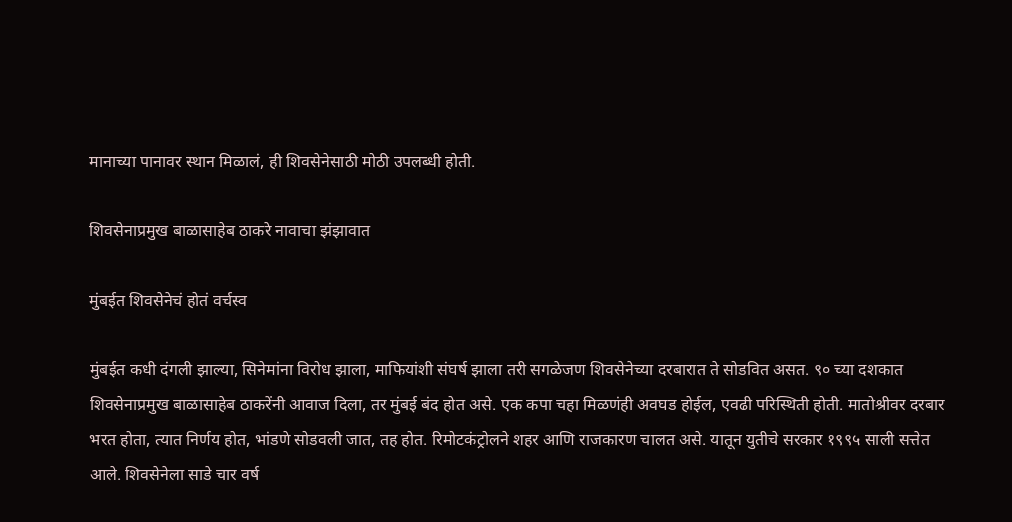मानाच्या पानावर स्थान मिळालं, ही शिवसेनेसाठी मोठी उपलब्धी होती.

शिवसेनाप्रमुख बाळासाहेब ठाकरे नावाचा झंझावात

मुंबईत शिवसेनेचं होतं वर्चस्व

मुंबईत कधी दंगली झाल्या, सिनेमांना विरोध झाला, माफियांशी संघर्ष झाला तरी सगळेजण शिवसेनेच्या दरबारात ते सोडवित असत. ९० च्या दशकात शिवसेनाप्रमुख बाळासाहेब ठाकरेंनी आवाज दिला, तर मुंबई बंद होत असे. एक कपा चहा मिळणंही अवघड होईल, एवढी परिस्थिती होती. मातोश्रीवर दरबार भरत होता, त्यात निर्णय होत, भांडणे सोडवली जात, तह होत. रिमोटकंट्रोलने शहर आणि राजकारण चालत असे. यातून युतीचे सरकार १९९५ साली सत्तेत आले. शिवसेनेला साडे चार वर्ष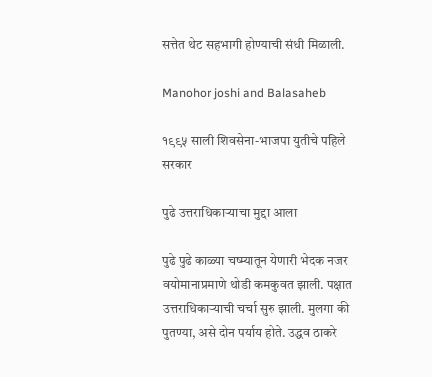सत्तेत थेट सहभागी होण्याची संधी मिळाली.

Manohor joshi and Balasaheb

१९९५ साली शिवसेना-भाजपा युतीचे पहिले सरकार

पुढे उत्तराधिकाऱ्याचा मुद्दा आला

पुढे पुढे काळ्या चष्म्यातून येणारी भेदक नजर वयोमानाप्रमाणे थोडी कमकुवत झाली. पक्षात उत्तराधिकाऱ्याची चर्चा सुरु झाली. मुलगा की पुतण्या, असे दोन पर्याय होते. उद्धव ठाकरे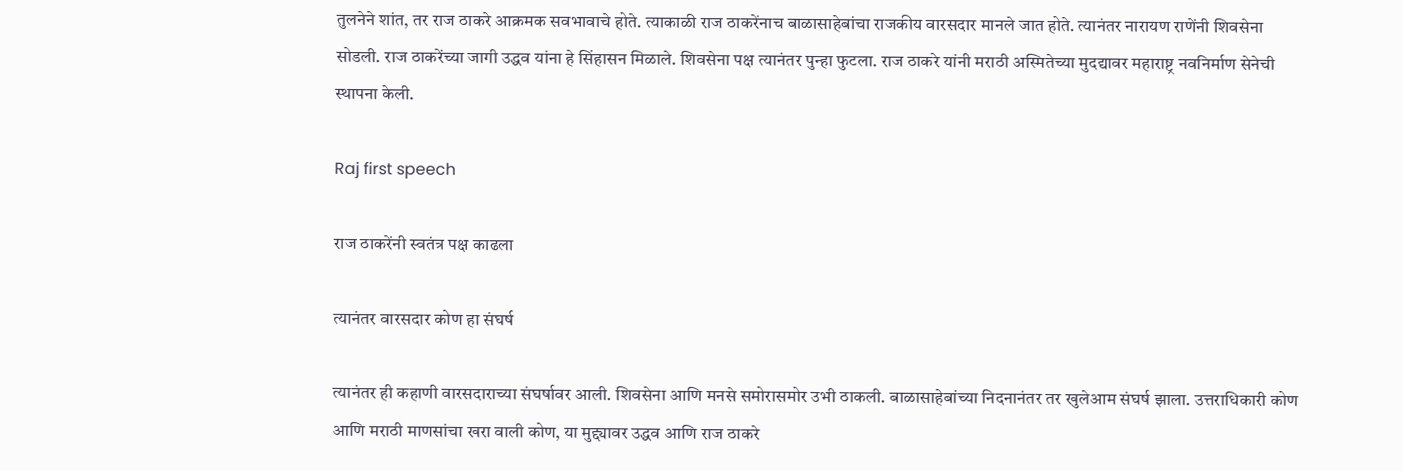तुलनेने शांत, तर राज ठाकरे आक्रमक सवभावाचे होते. त्याकाळी राज ठाकरेंनाच बाळासाहेबांचा राजकीय वारसदार मानले जात होते. त्यानंतर नारायण राणेंनी शिवसेना सोडली. राज ठाकरेंच्या जागी उद्धव यांना हे सिंहासन मिळाले. शिवसेना पक्ष त्यानंतर पुन्हा फुटला. राज ठाकरे यांनी मराठी अस्मितेच्या मुदद्यावर महाराष्ट्र नवनिर्माण सेनेची स्थापना केली.

Raj first speech

राज ठाकरेंनी स्वतंत्र पक्ष काढला

त्यानंतर वारसदार कोण हा संघर्ष

त्यानंतर ही कहाणी वारसदाराच्या संघर्षावर आली. शिवसेना आणि मनसे समोरासमोर उभी ठाकली. बाळासाहेबांच्या निदनानंतर तर खुलेआम संघर्ष झाला. उत्तराधिकारी कोण आणि मराठी माणसांचा खरा वाली कोण, या मुद्द्यावर उद्धव आणि राज ठाकरे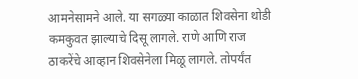आमनेसामने आले. या सगळ्या काळात शिवसेना थोडी कमकुवत झाल्याचे दिसू लागले. राणे आणि राज ठाकरेंचे आव्हान शिवसेनेला मिळू लागले. तोपर्यंत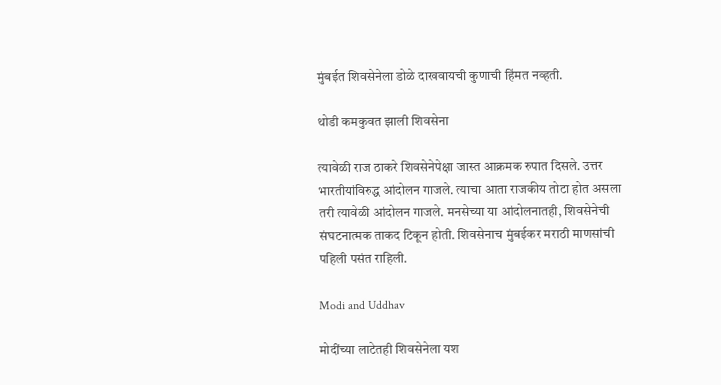मुंबईत शिवसेनेला डोळे दाखवायची कुणाची हिंमत नव्हती.

थोडी कमकुवत झाली शिवसेना

त्यावेळी राज ठाकरे शिवसेनेपेक्षा जास्त आक्रमक रुपात दिसले. उत्तर भारतीयांविरुद्ध आंदोलन गाजले. त्याचा आता राजकीय तोटा होत असला तरी त्यावेळी आंदोलन गाजले. मनसेच्या या आंदोलनातही, शिवसेनेची संघटनात्मक ताकद टिकून होती. शिवसेनाच मुंबईकर मराठी माणसांची पहिली पसंत राहिली.

Modi and Uddhav

मोदींच्या लाटेतही शिवसेनेला यश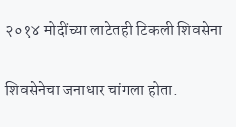२०१४ मोदींच्या लाटेतही टिकली शिवसेना

शिवसेनेचा जनाधार चांगला होता.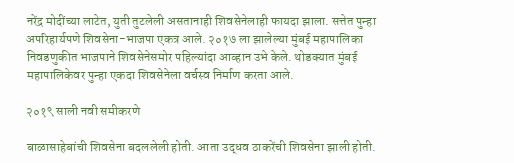नरेंद्र मोदींच्या लाटेत, युती तुटलेली असतानाही शिवसेनेलाही फायदा झाला. सत्तेत पुन्हा अपरिहार्यपणे शिवसेना-भाजपा एकत्र आले. २०१७ ला झालेल्या मुंबई महापालिका निवडणुकीत भाजपाने शिवसेनेसमोर पहिल्यांदा आव्हान उभे केले. थोडक्यात मुंबई महापालिकेवर पुन्हा एकदा शिवसेनेला वर्चस्व निर्माण करता आले.

२०१९ साली नवी समीकरणे

बाळासाहेबांची शिवसेना बदललेली होती. आता उद्धव ठाकरेंची शिवसेना झाली होती.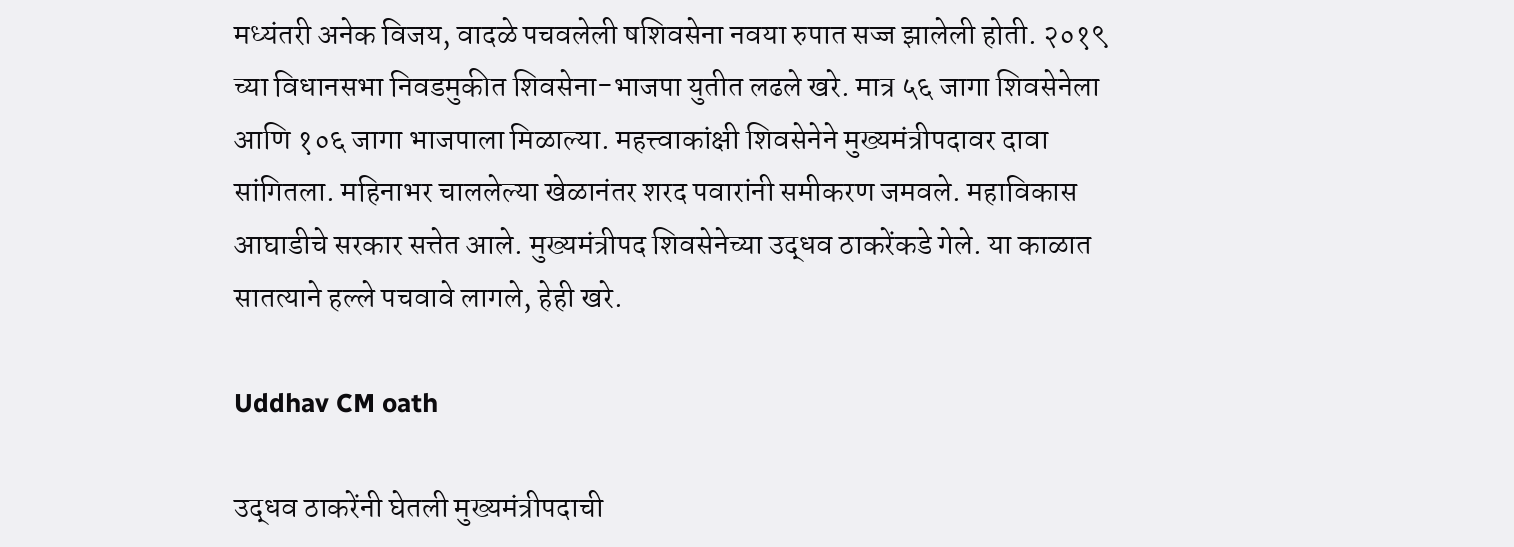मध्यंतरी अनेक विजय, वादळे पचवलेली षशिवसेना नवया रुपात सज्ज झालेली होती. २०१९ च्या विधानसभा निवडमुकीत शिवसेना-भाजपा युतीत लढले खरे. मात्र ५६ जागा शिवसेनेला आणि १०६ जागा भाजपाला मिळाल्या. महत्त्वाकांक्षी शिवसेनेने मुख्यमंत्रीपदावर दावा सांगितला. महिनाभर चाललेल्या खेळानंतर शरद पवारांनी समीकरण जमवले. महाविकास आघाडीचे सरकार सत्तेत आले. मुख्यमंत्रीपद शिवसेनेच्या उद्धव ठाकरेंकडे गेले. या काळात सातत्याने हल्ले पचवावे लागले, हेही खरे.

Uddhav CM oath

उद्धव ठाकरेंनी घेतली मुख्यमंत्रीपदाची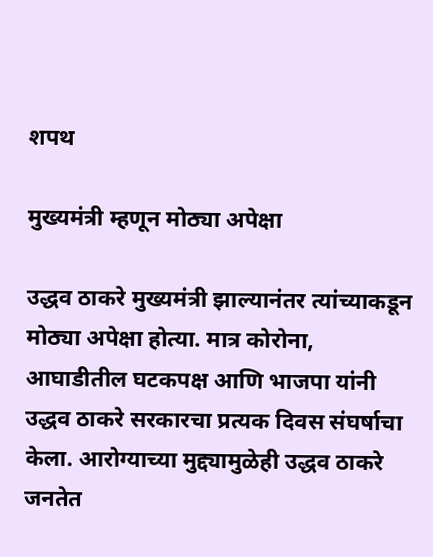शपथ

मुख्यमंत्री म्हणून मोठ्या अपेक्षा

उद्धव ठाकरे मुख्यमंत्री झाल्यानंतर त्यांच्याकडून मोठ्या अपेक्षा होत्या. मात्र कोरोना, आघाडीतील घटकपक्ष आणि भाजपा यांनी उद्धव ठाकरे सरकारचा प्रत्यक दिवस संघर्षाचा केला. आरोग्याच्या मुद्द्यामुळेही उद्धव ठाकरे जनतेत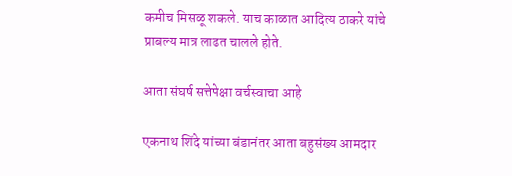कमीच मिसळू शकले. याच काळात आदित्य ठाकरे यांचे प्राबल्य मात्र लाढत चालले होते.

आता संघर्ष सत्तेपेक्षा वर्चस्वाचा आहे

एकनाथ शिंदे यांच्या बंडानंतर आता बहुसंख्य आमदार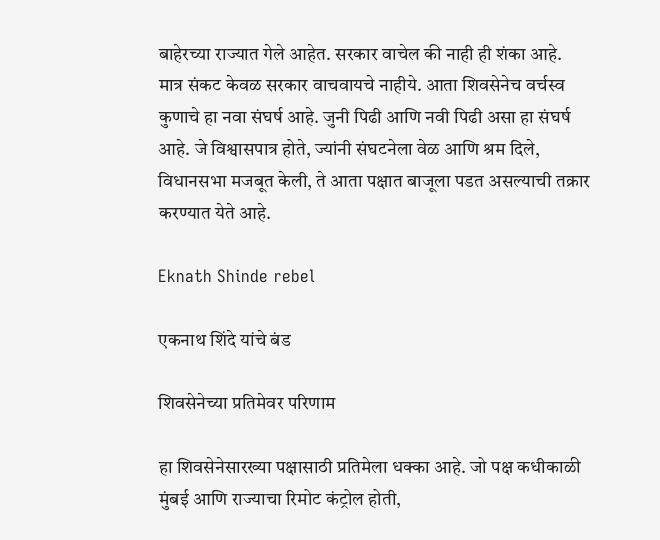बाहेरच्या राज्यात गेले आहेत. सरकार वाचेल की नाही ही शंका आहे. मात्र संकट केवळ सरकार वाचवायचे नाहीये. आता शिवसेनेच वर्चस्व कुणाचे हा नवा संघर्ष आहे. जुनी पिढी आणि नवी पिढी असा हा संघर्ष आहे. जे विश्वासपात्र होते, ज्यांनी संघटनेला वेळ आणि श्रम दिले, विधानसभा मजबूत केली, ते आता पक्षात बाजूला पडत असल्याची तक्रार करण्यात येते आहे.

Eknath Shinde rebel

एकनाथ शिंदे यांचे बंड

शिवसेनेच्या प्रतिमेवर परिणाम

हा शिवसेनेसारख्या पक्षासाठी प्रतिमेला धक्का आहे. जो पक्ष कधीकाळी मुंबई आणि राज्याचा रिमोट कंट्रोल होती,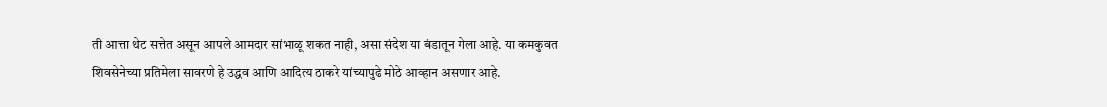ती आत्ता थेट सत्तेत असून आपले आमदार सांभाळू शकत नाही, असा संदेश या बंडातून गेला आहे. या कमकुवत शिवसेनेच्या प्रतिमेला सावरणे हे उद्धव आणि आदित्य ठाकरे यांच्यापुढे मोठे आव्हान असणार आहे.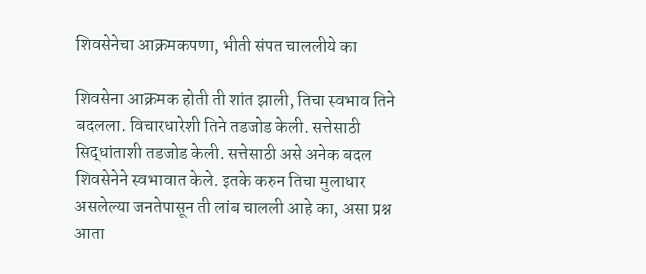शिवसेनेचा आक्रमकपणा, भीती संपत चाललीये का

शिवसेना आक्रमक होती ती शांत झाली, तिचा स्वभाव तिने बदलला. विचारधारेशी तिने तडजोड केली. सत्तेसाठी सिद्धांताशी तडजोड केली. सत्तेसाठी असे अनेक बदल शिवसेनेने स्वभावात केले. इतके करुन तिचा मुलाधार असलेल्या जनतेपासून ती लांब चालली आहे का, असा प्रश्न आता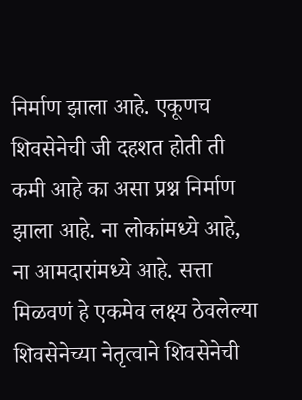निर्माण झाला आहे. एकूणच शिवसेनेची जी दहशत होती ती कमी आहे का असा प्रश्न निर्माण झाला आहे. ना लोकांमध्ये आहे, ना आमदारांमध्ये आहे. सत्ता मिळवणं हे एकमेव लक्ष्य ठेवलेल्या शिवसेनेच्या नेतृत्वाने शिवसेनेची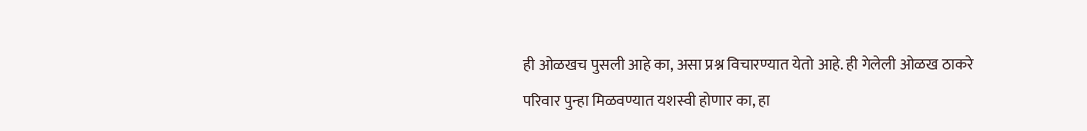ही ओळखच पुसली आहे का, असा प्रश्न विचारण्यात येतो आहे. ही गेलेली ओळख ठाकरे परिवार पुन्हा मिळवण्यात यशस्वी होणार का, हा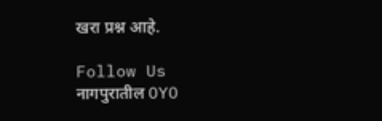खरा प्रश्न आहे.

Follow Us
नागपुरातील OYO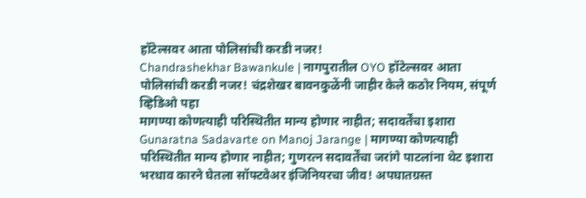हॉटेल्सवर आता पोलिसांची करडी नजर!
Chandrashekhar Bawankule | नागपुरातील OYO हॉटेल्सवर आता पोलिसांची करडी नजर! चंद्रशेखर बावनकुळेंनी जाहीर केले कठोर नियम, संपूर्ण व्हिडिओ पहा
मागण्या कोणत्याही परिस्थितीत मान्य होणार नाहीत; सदावर्तेंचा इशारा
Gunaratna Sadavarte on Manoj Jarange | मागण्या कोणत्याही परिस्थितीत मान्य होणार नाहीत; गुणरत्न सदावर्तेंचा जरांगे पाटलांना थेट इशारा
भरधाव कारने घेतला सॉफ्टवेअर इंजिनियरचा जीव! अपघातग्रस्त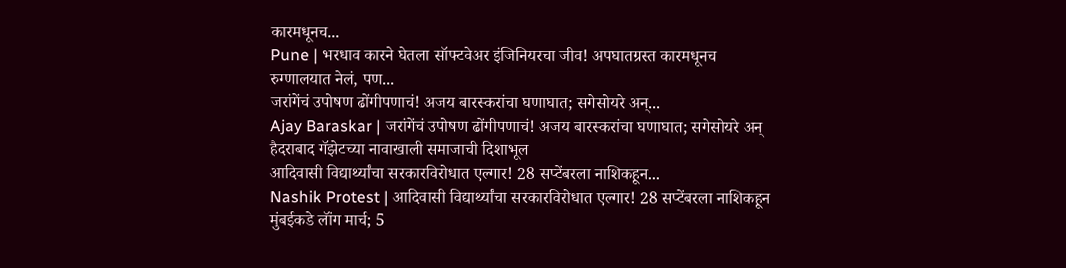कारमधूनच...
Pune | भरधाव कारने घेतला सॉफ्टवेअर इंजिनियरचा जीव! अपघातग्रस्त कारमधूनच रुग्णालयात नेलं, पण...
जरांगेंचं उपोषण ढोंगीपणाचं! अजय बारस्करांचा घणाघात; सगेसोयरे अन्...
Ajay Baraskar | जरांगेंचं उपोषण ढोंगीपणाचं! अजय बारस्करांचा घणाघात; सगेसोयरे अन् हैदराबाद गॅझेटच्या नावाखाली समाजाची दिशाभूल
आदिवासी विद्यार्थ्यांचा सरकारविरोधात एल्गार! 28 सप्टेंबरला नाशिकहून...
Nashik Protest | आदिवासी विद्यार्थ्यांचा सरकारविरोधात एल्गार! 28 सप्टेंबरला नाशिकहून मुंबईकडे लॉंग मार्च; 5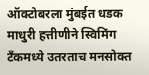ऑक्टोबरला मुंबईत धडक
माधुरी हत्तीणीने स्विमिंग टँकमध्ये उतरताच मनसोक्त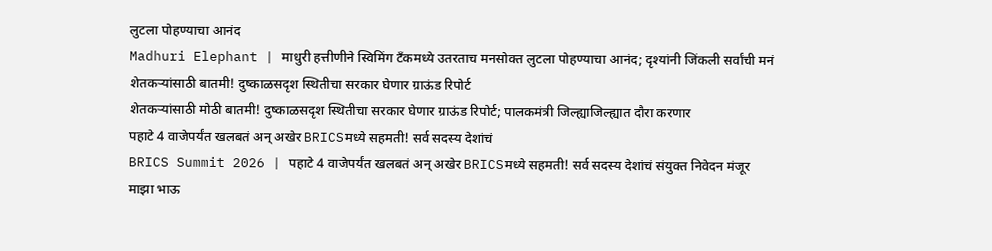लुटला पोहण्याचा आनंद
Madhuri Elephant | माधुरी हत्तीणीने स्विमिंग टँकमध्ये उतरताच मनसोक्त लुटला पोहण्याचा आनंद; दृश्यांनी जिंकली सर्वांची मनं
शेतकऱ्यांसाठी बातमी! दुष्काळसदृश स्थितीचा सरकार घेणार ग्राऊंड रिपोर्ट
शेतकऱ्यांसाठी मोठी बातमी! दुष्काळसदृश स्थितीचा सरकार घेणार ग्राऊंड रिपोर्ट; पालकमंत्री जिल्ह्याजिल्ह्यात दौरा करणार
पहाटे 4 वाजेपर्यंत खलबतं अन् अखेर BRICSमध्ये सहमती! सर्व सदस्य देशांचं
BRICS Summit 2026 | पहाटे 4 वाजेपर्यंत खलबतं अन् अखेर BRICSमध्ये सहमती! सर्व सदस्य देशांचं संयुक्त निवेदन मंजूर
माझा भाऊ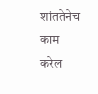शांततेनेच काम करेल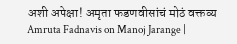अशी अपेक्षा! अमृता फडणवीसांचं मोठं वक्तव्य
Amruta Fadnavis on Manoj Jarange |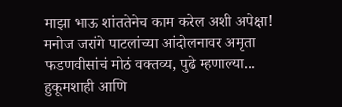माझा भाऊ शांततेनेच काम करेल अशी अपेक्षा! मनोज जरांगे पाटलांच्या आंदोलनावर अमृता फडणवीसांचं मोठं वक्तव्य, पुढे म्हणाल्या...
हुकूमशाही आणि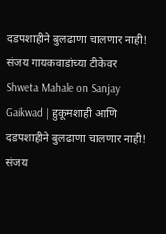दडपशाहीने बुलढाणा चालणार नाही! संजय गायकवाडांच्या टीकेवर
Shweta Mahale on Sanjay Gaikwad | हुकूमशाही आणि दडपशाहीने बुलढाणा चालणार नाही! संजय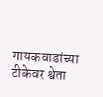गायकवाडांच्या टीकेवर श्वेता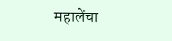महालेंचा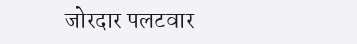जोरदार पलटवार